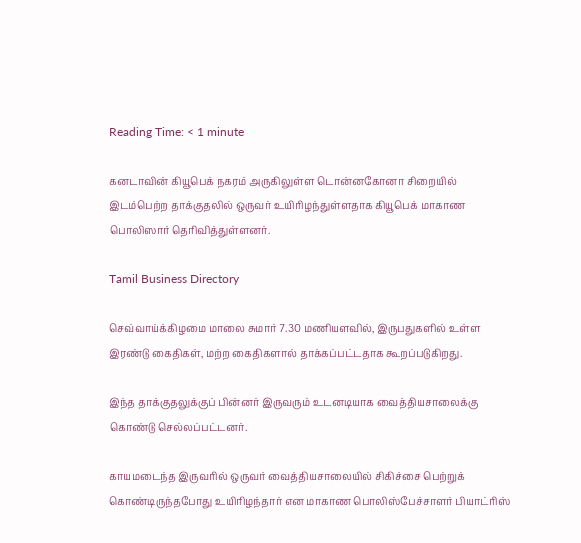Reading Time: < 1 minute

கனடாவின் கியூபெக் நகரம் அருகிலுள்ள டொன்னகோனா சிறையில் இடம்பெற்ற தாக்குதலில் ஒருவர் உயிரிழந்துள்ளதாக கியூபெக் மாகாண பொலிஸார் தெரிவித்துள்ளனர்.

Tamil Business Directory

செவ்வாய்க்கிழமை மாலை சுமார் 7.30 மணியளவில், இருபதுகளில் உள்ள இரண்டு கைதிகள், மற்ற கைதிகளால் தாக்கப்பட்டதாக கூறப்படுகிறது.

இந்த தாக்குதலுக்குப் பின்னர் இருவரும் உடனடியாக வைத்தியசாலைக்கு கொண்டு செல்லப்பட்டனர்.

காயமடைந்த இருவரில் ஒருவர் வைத்தியசாலையில் சிகிச்சை பெற்றுக் கொண்டிருந்தபோது உயிரிழந்தார் என மாகாண பொலிஸ்பேச்சாளர் பியாட்ரிஸ்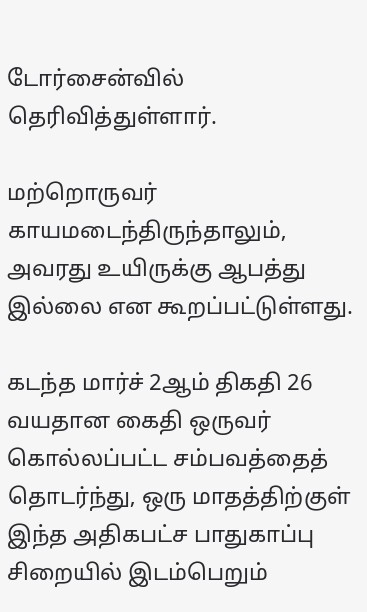டோர்சைன்வில் தெரிவித்துள்ளார்.

மற்றொருவர் காயமடைந்திருந்தாலும், அவரது உயிருக்கு ஆபத்து இல்லை என கூறப்பட்டுள்ளது.

கடந்த மார்ச் 2ஆம் திகதி 26 வயதான கைதி ஒருவர் கொல்லப்பட்ட சம்பவத்தைத் தொடர்ந்து, ஒரு மாதத்திற்குள் இந்த அதிகபட்ச பாதுகாப்பு சிறையில் இடம்பெறும்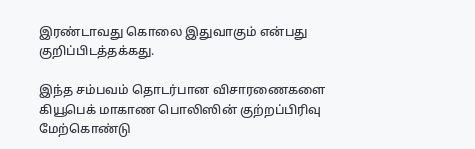இரண்டாவது கொலை இதுவாகும் என்பது குறிப்பிடத்தக்கது.

இந்த சம்பவம் தொடர்பான விசாரணைகளை கியூபெக் மாகாண பொலிஸின் குற்றப்பிரிவு மேற்கொண்டு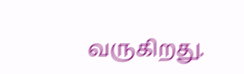வருகிறது.